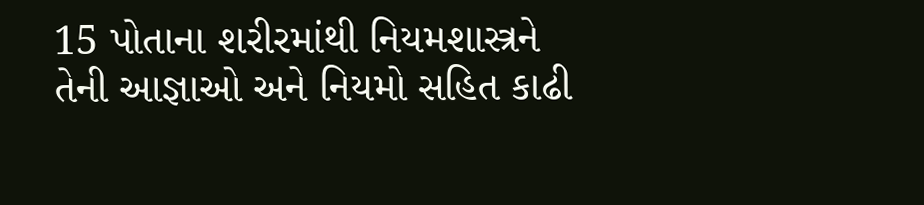15 પોતાના શરીરમાંથી નિયમશાસ્ત્રને તેની આજ્ઞાઓ અને નિયમો સહિત કાઢી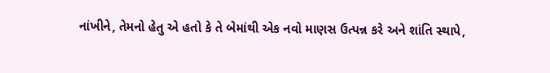નાંખીને, તેમનો હેતુ એ હતો કે તે બેમાંથી એક નવો માણસ ઉત્પન્ન કરે અને શાંતિ સ્થાપે,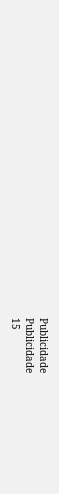Publicidade
Publicidade
15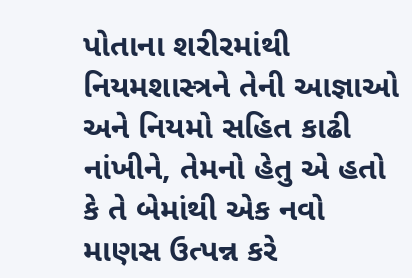પોતાના શરીરમાંથી નિયમશાસ્ત્રને તેની આજ્ઞાઓ અને નિયમો સહિત કાઢી નાંખીને, તેમનો હેતુ એ હતો કે તે બેમાંથી એક નવો માણસ ઉત્પન્ન કરે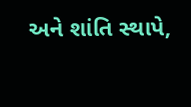અને શાંતિ સ્થાપે,